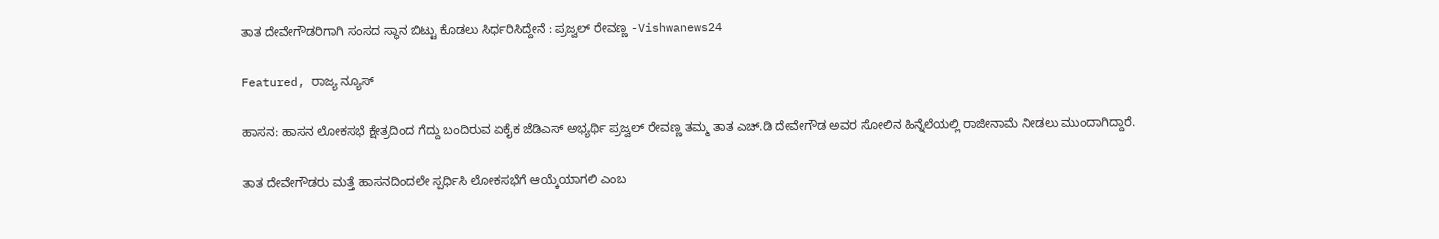ತಾತ ದೇವೇಗೌಡರಿಗಾಗಿ ಸಂಸದ ಸ್ಥಾನ ಬಿಟ್ಟು ಕೊಡಲು ಸಿರ್ಧರಿಸಿದ್ದೇನೆ : ಪ್ರಜ್ವಲ್ ರೇವಣ್ಣ -Vishwanews24

Featured, ರಾಜ್ಯ ನ್ಯೂಸ್

ಹಾಸನ: ಹಾಸನ ಲೋಕಸಭೆ ಕ್ಷೇತ್ರದಿಂದ ಗೆದ್ದು ಬಂದಿರುವ ಏಕೈಕ ಜೆಡಿಎಸ್ ಅಭ್ಯರ್ಥಿ ಪ್ರಜ್ವಲ್ ರೇವಣ್ಣ ತಮ್ಮ ತಾತ ಎಚ್.ಡಿ ದೇವೇಗೌಡ ಅವರ ಸೋಲಿನ ಹಿನ್ನೆಲೆಯಲ್ಲಿ ರಾಜೀನಾಮೆ ನೀಡಲು ಮುಂದಾಗಿದ್ದಾರೆ.

ತಾತ ದೇವೇಗೌಡರು ಮತ್ತೆ ಹಾಸನದಿಂದಲೇ ಸ್ಪರ್ಧಿಸಿ ಲೋಕಸಭೆಗೆ ಆಯ್ಕೆಯಾಗಲಿ ಎಂಬ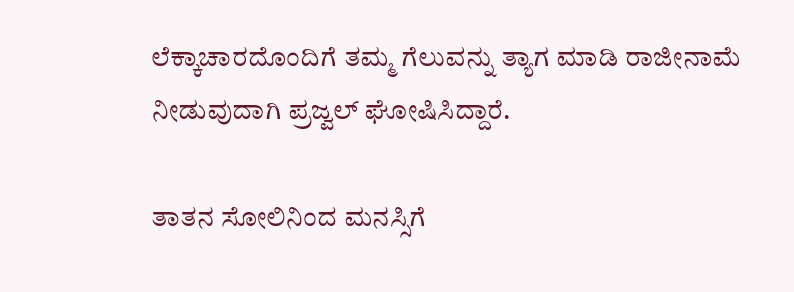ಲೆಕ್ಕಾಚಾರದೊಂದಿಗೆ ತಮ್ಮ ಗೆಲುವನ್ನು ತ್ಯಾಗ ಮಾಡಿ ರಾಜೀನಾಮೆ ನೀಡುವುದಾಗಿ ಪ್ರಜ್ವಲ್ ಘೋಷಿಸಿದ್ದಾರೆ.

ತಾತನ ಸೋಲಿನಿಂದ ಮನಸ್ಸಿಗೆ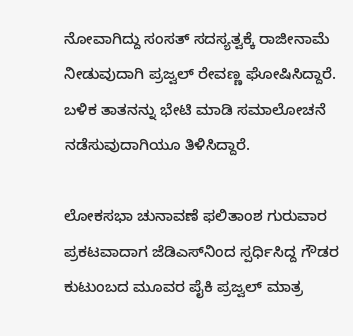ನೋವಾಗಿದ್ದು ಸಂಸತ್ ಸದಸ್ಯತ್ವಕ್ಕೆ ರಾಜೀನಾಮೆ ನೀಡುವುದಾಗಿ ಪ್ರಜ್ವಲ್ ರೇವಣ್ಣ ಘೋಷಿಸಿದ್ದಾರೆ. ಬಳಿಕ ತಾತನನ್ನು ಭೇಟಿ ಮಾಡಿ ಸಮಾಲೋಚನೆ ನಡೆಸುವುದಾಗಿಯೂ ತಿಳಿಸಿದ್ದಾರೆ.

ಲೋಕಸಭಾ ಚುನಾವಣೆ ಫಲಿತಾಂಶ ಗುರುವಾರ ಪ್ರಕಟವಾದಾಗ ಜೆಡಿಎಸ್‌ನಿಂದ ಸ್ಪರ್ಧಿಸಿದ್ದ ಗೌಡರ ಕುಟುಂಬದ ಮೂವರ ಪೈಕಿ ಪ್ರಜ್ವಲ್ ಮಾತ್ರ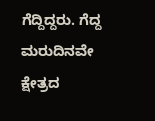ಗೆದ್ದಿದ್ದರು. ಗೆದ್ದ ಮರುದಿನವೇ ಕ್ಷೇತ್ರದ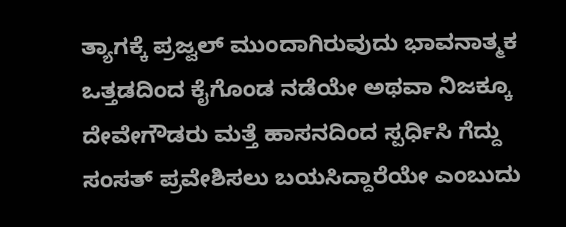ತ್ಯಾಗಕ್ಕೆ ಪ್ರಜ್ವಲ್ ಮುಂದಾಗಿರುವುದು ಭಾವನಾತ್ಮಕ ಒತ್ತಡದಿಂದ ಕೈಗೊಂಡ ನಡೆಯೇ ಅಥವಾ ನಿಜಕ್ಕೂ ದೇವೇಗೌಡರು ಮತ್ತೆ ಹಾಸನದಿಂದ ಸ್ಪರ್ಧಿಸಿ ಗೆದ್ದು ಸಂಸತ್ ಪ್ರವೇಶಿಸಲು ಬಯಸಿದ್ದಾರೆಯೇ ಎಂಬುದು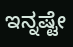ಇನ್ನಷ್ಟೇ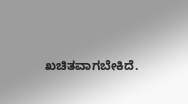ಖಚಿತವಾಗಬೇಕಿದೆ.